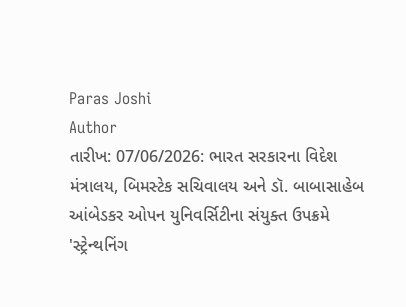Paras Joshi
Author
તારીખ: 07/06/2026: ભારત સરકારના વિદેશ મંત્રાલય, બિમસ્ટેક સચિવાલય અને ડૉ. બાબાસાહેબ આંબેડકર ઓપન યુનિવર્સિટીના સંયુક્ત ઉપક્રમે 'સ્ટ્રેન્થનિંગ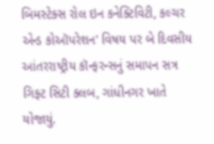બિમસ્ટેક્સ રોલ ઇન કનેક્ટિવિટી, કલ્ચર એન્ડ કોઑપરેશન' વિષય પર બે દિવસીય આંતરરાષ્ટ્રીય કૉન્ફરન્સનું સમાપન સત્ર ગિફ્ટ સિટી ક્લબ, ગાંધીનગર ખાતે યોજાયું.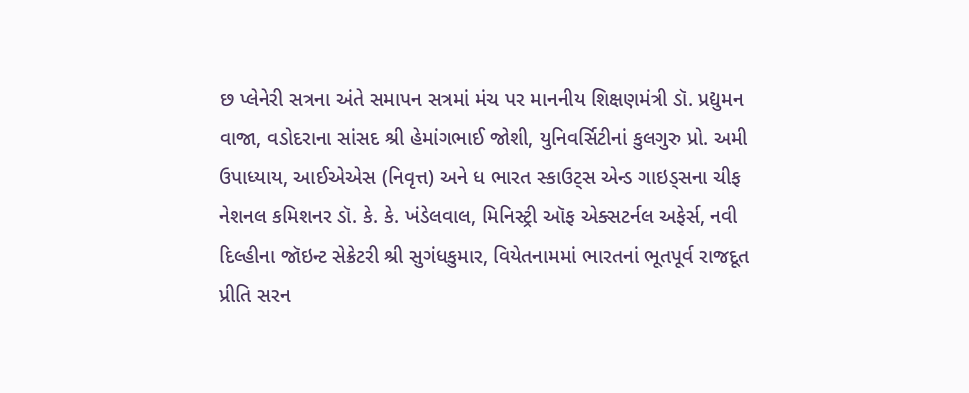છ પ્લેનેરી સત્રના અંતે સમાપન સત્રમાં મંચ પર માનનીય શિક્ષણમંત્રી ડૉ. પ્રદ્યુમન વાજા, વડોદરાના સાંસદ શ્રી હેમાંગભાઈ જોશી, યુનિવર્સિટીનાં કુલગુરુ પ્રો. અમી ઉપાધ્યાય, આઈએએસ (નિવૃત્ત) અને ધ ભારત સ્કાઉટ્સ એન્ડ ગાઇડ્સના ચીફ નેશનલ કમિશનર ડૉ. કે. કે. ખંડેલવાલ, મિનિસ્ટ્રી ઑફ એક્સટર્નલ અફેર્સ, નવી દિલ્હીના જૉઇન્ટ સેક્રેટરી શ્રી સુગંધકુમાર, વિયેતનામમાં ભારતનાં ભૂતપૂર્વ રાજદૂત પ્રીતિ સરન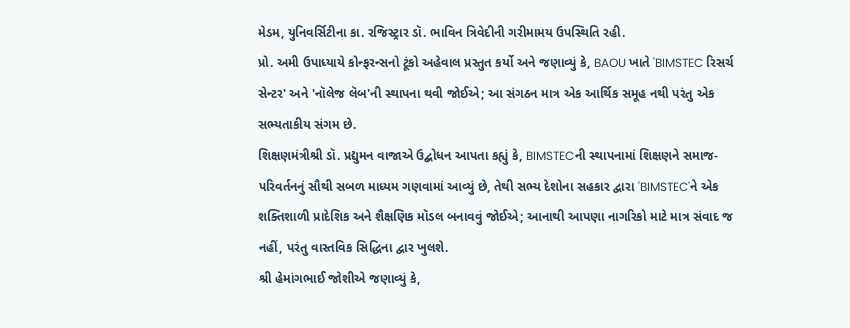મેડમ, યુનિવર્સિટીના કા. રજિસ્ટ્રાર ડૉ. ભાવિન ત્રિવેદીની ગરીમામય ઉપસ્થિતિ રહી.
પ્રો. અમી ઉપાધ્યાયે કોન્ફરન્સનો ટૂંકો અહેવાલ પ્રસ્તુત કર્યો અને જણાવ્યું કે, BAOU ખાતે 'BIMSTEC રિસર્ચ સેન્ટર' અને 'નૉલેજ લૅબ'ની સ્થાપના થવી જોઈએ; આ સંગઠન માત્ર એક આર્થિક સમૂહ નથી પરંતુ એક સભ્યતાકીય સંગમ છે.
શિક્ષણમંત્રીશ્રી ડૉ. પ્રદ્યુમન વાજાએ ઉદ્બોધન આપતા કહ્યું કે, BIMSTECની સ્થાપનામાં શિક્ષણને સમાજ-પરિવર્તનનું સૌથી સબળ માધ્યમ ગણવામાં આવ્યું છે, તેથી સભ્ય દેશોના સહકાર દ્વારા 'BIMSTEC'ને એક શક્તિશાળી પ્રાદેશિક અને શૈક્ષણિક મૉડલ બનાવવું જોઈએ; આનાથી આપણા નાગરિકો માટે માત્ર સંવાદ જ નહીં, પરંતુ વાસ્તવિક સિદ્ધિના દ્વાર ખુલશે.
શ્રી હેમાંગભાઈ જોશીએ જણાવ્યું કે,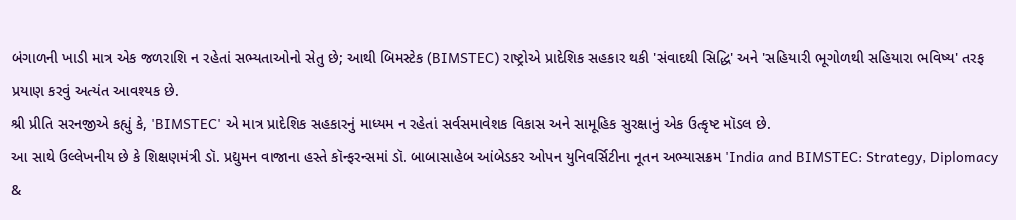બંગાળની ખાડી માત્ર એક જળરાશિ ન રહેતાં સભ્યતાઓનો સેતુ છે; આથી બિમસ્ટેક (BIMSTEC) રાષ્ટ્રોએ પ્રાદેશિક સહકાર થકી 'સંવાદથી સિદ્ધિ' અને 'સહિયારી ભૂગોળથી સહિયારા ભવિષ્ય' તરફ પ્રયાણ કરવું અત્યંત આવશ્યક છે.
શ્રી પ્રીતિ સરનજીએ કહ્યું કે, 'BIMSTEC' એ માત્ર પ્રાદેશિક સહકારનું માધ્યમ ન રહેતાં સર્વસમાવેશક વિકાસ અને સામૂહિક સુરક્ષાનું એક ઉત્કૃષ્ટ મૉડલ છે.
આ સાથે ઉલ્લેખનીય છે કે શિક્ષણમંત્રી ડૉ. પ્રદ્યુમન વાજાના હસ્તે કૉન્ફરન્સમાં ડૉ. બાબાસાહેબ આંબેડકર ઓપન યુનિવર્સિટીના નૂતન અભ્યાસક્રમ 'India and BIMSTEC: Strategy, Diplomacy &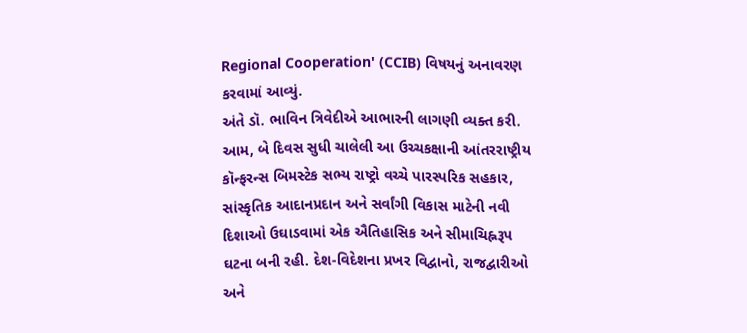Regional Cooperation' (CCIB) વિષયનું અનાવરણ કરવામાં આવ્યું.
અંતે ડૉ. ભાવિન ત્રિવેદીએ આભારની લાગણી વ્યક્ત કરી.
આમ, બે દિવસ સુધી ચાલેલી આ ઉચ્ચકક્ષાની આંતરરાષ્ટ્રીય કૉન્ફરન્સ બિમસ્ટેક સભ્ય રાષ્ટ્રો વચ્ચે પારસ્પરિક સહકાર, સાંસ્કૃતિક આદાનપ્રદાન અને સર્વાંગી વિકાસ માટેની નવી દિશાઓ ઉઘાડવામાં એક ઐતિહાસિક અને સીમાચિહ્નરૂપ ઘટના બની રહી. દેશ-વિદેશના પ્રખર વિદ્વાનો, રાજદ્વારીઓ અને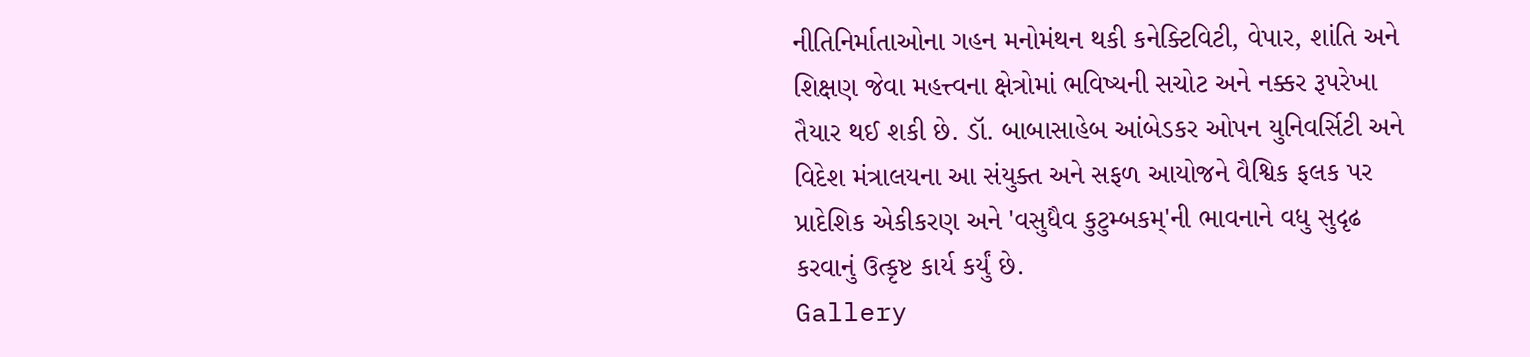નીતિનિર્માતાઓના ગહન મનોમંથન થકી કનેક્ટિવિટી, વેપાર, શાંતિ અને શિક્ષણ જેવા મહત્ત્વના ક્ષેત્રોમાં ભવિષ્યની સચોટ અને નક્કર રૂપરેખા તૈયાર થઈ શકી છે. ડૉ. બાબાસાહેબ આંબેડકર ઓપન યુનિવર્સિટી અને વિદેશ મંત્રાલયના આ સંયુક્ત અને સફળ આયોજને વૈશ્વિક ફલક પર પ્રાદેશિક એકીકરણ અને 'વસુધૈવ કુટુમ્બકમ્'ની ભાવનાને વધુ સુદૃઢ કરવાનું ઉત્કૃષ્ટ કાર્ય કર્યું છે.
Gallery